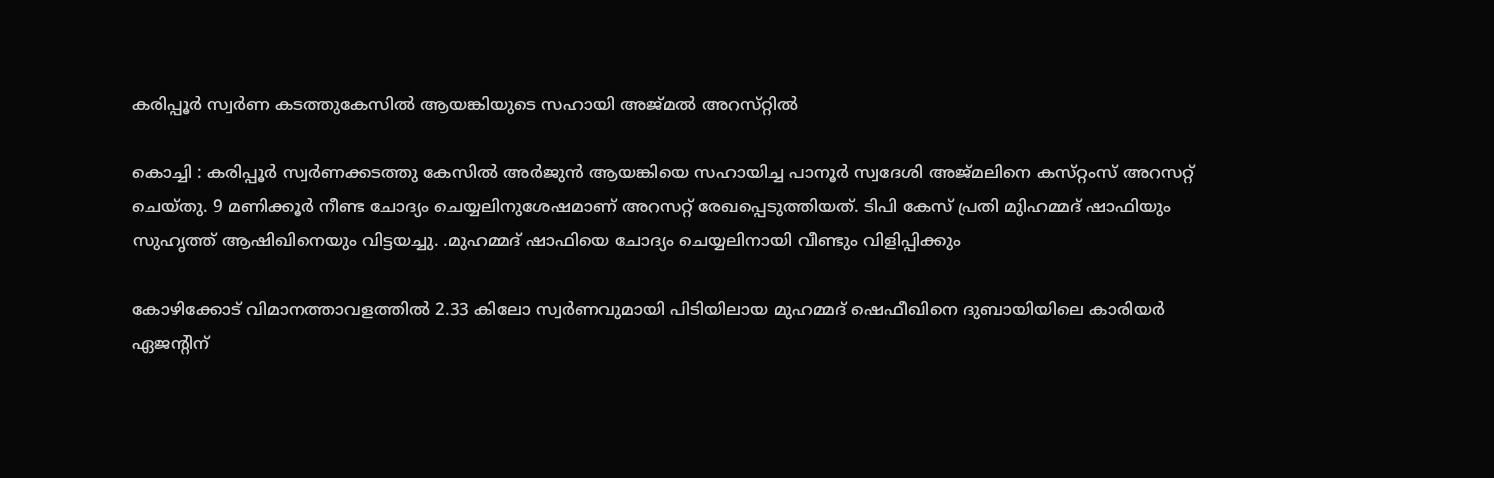കരിപ്പൂര്‍ സ്വര്‍ണ കടത്തുകേസില്‍ ആയങ്കിയുടെ സഹായി അജ്‌മല്‍ അറസ്‌റ്റില്‍

കൊച്ചി : കരിപ്പൂര്‍ സ്വര്‍ണക്കടത്തു കേസില്‍ അര്‍ജുന്‍ ആയങ്കിയെ സഹായിച്ച പാനൂര്‍ സ്വദേശി അജ്‌മലിനെ കസ്‌റ്റംസ്‌ അറസറ്റ്‌ ചെയ്‌തു. 9 മണിക്കൂര്‍ നീണ്ട ചോദ്യം ചെയ്യലിനുശേഷമാണ്‌ അറസറ്റ്‌ രേഖപ്പെടുത്തിയത്‌. ടിപി കേസ്‌ പ്രതി മുിഹമ്മദ്‌ ഷാഫിയും സുഹൃത്ത്‌ ആഷിഖിനെയും വിട്ടയച്ചു. .മുഹമ്മദ്‌ ഷാഫിയെ ചോദ്യം ചെയ്യലിനായി വീണ്ടും വിളിപ്പിക്കും

കോഴിക്കോട്‌ വിമാനത്താവളത്തില്‍ 2.33 കിലോ സ്വര്‍ണവുമായി പിടിയിലായ മുഹമ്മദ്‌ ഷെഫീഖിനെ ദുബായിയിലെ കാരിയര്‍ ഏജന്റിന്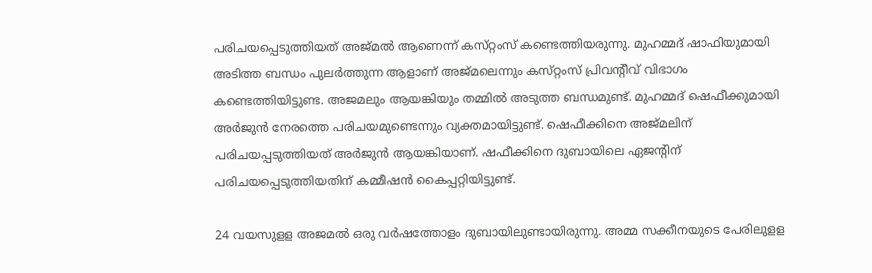പരിചയപ്പെടുത്തിയത്‌ അജ്‌മല്‍ ആണെന്ന്‌ കസ്‌റ്റംസ്‌ കണ്ടെത്തിയരുന്നു. മുഹമ്മദ്‌ ഷാഫിയുമായി അടിത്ത ബന്ധം പുലര്‍ത്തുന്ന ആളാണ്‌ അജ്‌മലെന്നും കസ്‌റ്റംസ്‌ പ്രിവന്റീവ് വിഭാഗം കണ്ടെത്തിയിട്ടുണ്ട. അജമലും ആയങ്കിയും തമ്മില്‍ അടുത്ത ബന്ധമുണ്ട്‌. മുഹമ്മദ്‌ ഷെഫീക്കുമായി അര്‍ജുന്‍ നേരത്തെ പരിചയമുണ്ടെന്നും വ്യക്തമായിട്ടുണ്ട്‌. ഷെഫീക്കിനെ അജ്‌മലിന് പരിചയപ്പടുത്തിയത്‌ അര്‍ജുന്‍ ആയങ്കിയാണ്‌. ഷഫീക്കിനെ ദുബായിലെ ഏജന്റിന്‌ പരിചയപ്പെടുത്തിയതിന്‌ കമ്മീഷന്‍ കൈപ്പറ്റിയിട്ടുണ്ട്‌.

24 വയസുളള അജമല്‍ ഒരു വര്‍ഷത്തോളം ദുബായിലുണ്ടായിരുന്നു. അമ്മ സക്കീനയുടെ പേരിലുളള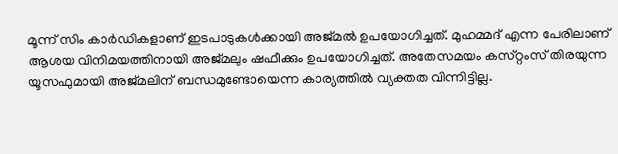മൂന്ന്‌ സിം കാര്‍ഡികളാണ്‌ ഇടപാടുകള്‍ക്കായി അജ്‌മല്‍ ഉപയോഗിച്ചത്‌. മുഹമ്മദ്‌ എന്ന പേരിലാണ്‌ ആശയ വിനിമയത്തിനായി അജ്‌മലും ഷഫീക്കും ഉപയോഗിച്ചത്‌. അതേസമയം കസ്‌റ്റംസ്‌ തിരയുന്ന യൂസഫുമായി അജ്‌മലിന്‌ ബന്ധമുണ്ടോയെന്ന കാര്യത്തില്‍ വ്യക്തത വിന്നിട്ടില്ല.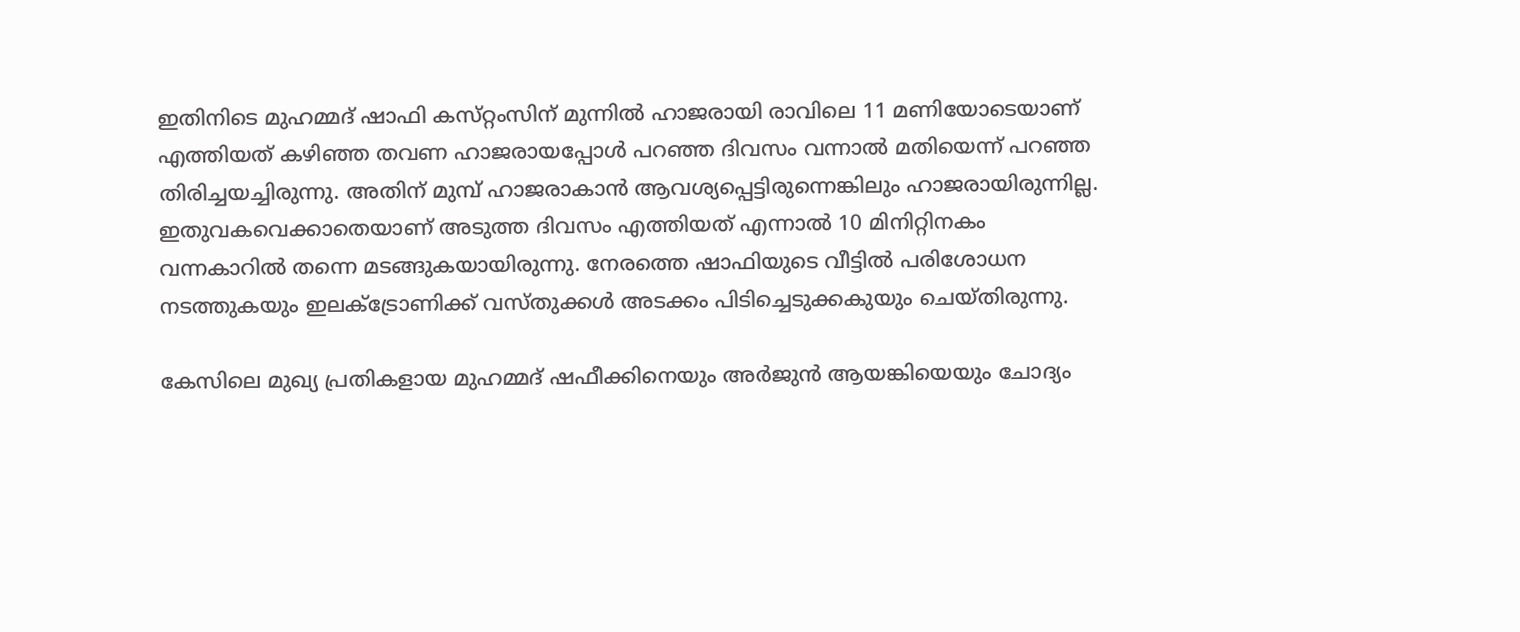ഇതിനിടെ മുഹമ്മദ്‌ ഷാഫി കസ്‌റ്റംസിന്‌ മുന്നില്‍ ഹാജരായി രാവിലെ 11 മണിയോടെയാണ്‌ എത്തിയത്‌ കഴിഞ്ഞ തവണ ഹാജരായപ്പോള്‍ പറഞ്ഞ ദിവസം വന്നാല്‍ മതിയെന്ന്‌ പറഞ്ഞ തിരിച്ചയച്ചിരുന്നു. അതിന്‌ മുമ്പ്‌ ഹാജരാകാന്‍ ആവശ്യപ്പെട്ടിരുന്നെങ്കിലും ഹാജരായിരുന്നില്ല. ഇതുവകവെക്കാതെയാണ്‌ അടുത്ത ദിവസം എത്തിയത്‌ എന്നാല്‍ 10 മിനിറ്റിനകം വന്നകാറില്‍ തന്നെ മടങ്ങുകയായിരുന്നു. നേരത്തെ ഷാഫിയുടെ വീട്ടില്‍ പരിശോധന നടത്തുകയും ഇലക്ട്രോണിക്ക്‌ വസ്‌തുക്കള്‍ അടക്കം പിടിച്ചെടുക്കകുയും ചെയ്‌തിരുന്നു.

കേസിലെ മുഖ്യ പ്രതികളായ മുഹമ്മദ്‌ ഷഫീക്കിനെയും അര്‍ജുന്‍ ആയങ്കിയെയും ചോദ്യം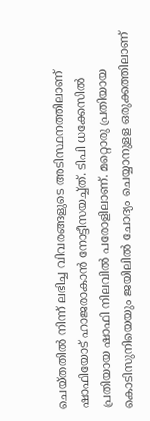ചെയ്‌തതില്‍ നിന്ന്‌ ലഭിച്ച വിവരങ്ങളുടെ അടിസ്ഥനത്തിലാണ്‌ ഷാഫിയോട്‌ ഹാജരാകാന്‍ നോട്ടീസയച്ച്‌ത്‌. ടിപി ധക്കേസില്‍ പ്രതിയായ ഷാഫി നിലവില്‍ പരോളിലാണ്‌. മറ്റൊരു പ്രതിയായ കൊടിസുനിയെയും ജയിലില്‍ ചോദ്യം ചെയ്യാനുളള ഒരുക്കത്തിലാണ്‌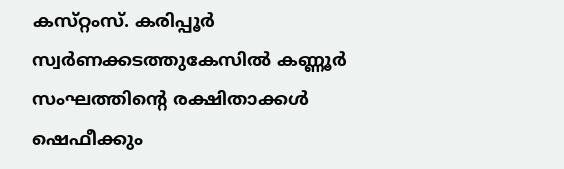കസ്‌റ്റംസ്‌. കരിപ്പൂര്‍ സ്വര്‍ണക്കടത്തുകേസില്‍ കണ്ണൂര്‍ സംഘത്തിന്റെ രക്ഷിതാക്കള്‍ ഷെഫീക്കും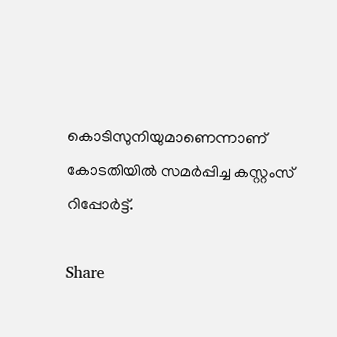കൊടിസുനിയുമാണെന്നാണ്‌ കോടതിയില്‍ സമര്‍പ്പിച്ച കസ്റ്റംസ്‌ റിപ്പോര്‍ട്ട്‌.

Share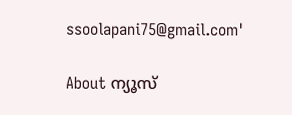ssoolapani75@gmail.com'

About ന്യൂസ്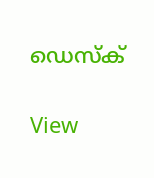ഡെസ്ക്

View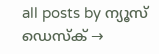all posts by ന്യൂസ് ഡെസ്ക് →